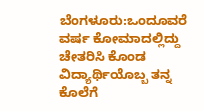ಬೆಂಗಳೂರು:ಒಂದೂವರೆ ವರ್ಷ ಕೋಮಾದಲ್ಲಿದ್ದು ಚೇತರಿಸಿ ಕೊಂಡ ವಿದ್ಯಾರ್ಥಿಯೊಬ್ಬ ತನ್ನ ಕೊಲೆಗೆ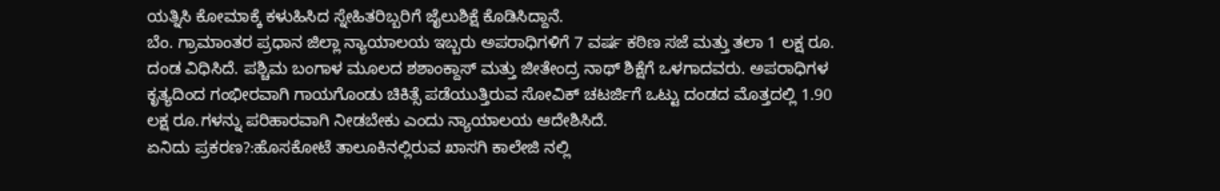ಯತ್ನಿಸಿ ಕೋಮಾಕ್ಕೆ ಕಳುಹಿಸಿದ ಸ್ನೇಹಿತರಿಬ್ಬರಿಗೆ ಜೈಲುಶಿಕ್ಷೆ ಕೊಡಿಸಿದ್ದಾನೆ.
ಬೆಂ. ಗ್ರಾಮಾಂತರ ಪ್ರಧಾನ ಜಿಲ್ಲಾ ನ್ಯಾಯಾಲಯ ಇಬ್ಬರು ಅಪರಾಧಿಗಳಿಗೆ 7 ವರ್ಷ ಕಠಿಣ ಸಜೆ ಮತ್ತು ತಲಾ 1 ಲಕ್ಷ ರೂ. ದಂಡ ವಿಧಿಸಿದೆ. ಪಶ್ಚಿಮ ಬಂಗಾಳ ಮೂಲದ ಶಶಾಂಕ್ದಾಸ್ ಮತ್ತು ಜೀತೇಂದ್ರ ನಾಥ್ ಶಿಕ್ಷೆಗೆ ಒಳಗಾದವರು. ಅಪರಾಧಿಗಳ ಕೃತ್ಯದಿಂದ ಗಂಭೀರವಾಗಿ ಗಾಯಗೊಂಡು ಚಿಕಿತ್ಸೆ ಪಡೆಯುತ್ತಿರುವ ಸೋವಿಕ್ ಚಟರ್ಜಿಗೆ ಒಟ್ಟು ದಂಡದ ಮೊತ್ತದಲ್ಲಿ 1.90 ಲಕ್ಷ ರೂ.ಗಳನ್ನು ಪರಿಹಾರವಾಗಿ ನೀಡಬೇಕು ಎಂದು ನ್ಯಾಯಾಲಯ ಆದೇಶಿಸಿದೆ.
ಏನಿದು ಪ್ರಕರಣ?:ಹೊಸಕೋಟೆ ತಾಲೂಕಿನಲ್ಲಿರುವ ಖಾಸಗಿ ಕಾಲೇಜಿ ನಲ್ಲಿ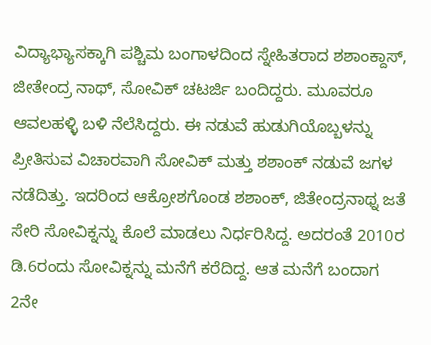ವಿದ್ಯಾಭ್ಯಾಸಕ್ಕಾಗಿ ಪಶ್ಚಿಮ ಬಂಗಾಳದಿಂದ ಸ್ನೇಹಿತರಾದ ಶಶಾಂಕ್ದಾಸ್, ಜೀತೇಂದ್ರ ನಾಥ್, ಸೋವಿಕ್ ಚಟರ್ಜಿ ಬಂದಿದ್ದರು. ಮೂವರೂ ಆವಲಹಳ್ಳಿ ಬಳಿ ನೆಲೆಸಿದ್ದರು. ಈ ನಡುವೆ ಹುಡುಗಿಯೊಬ್ಬಳನ್ನು ಪ್ರೀತಿಸುವ ವಿಚಾರವಾಗಿ ಸೋವಿಕ್ ಮತ್ತು ಶಶಾಂಕ್ ನಡುವೆ ಜಗಳ ನಡೆದಿತ್ತು. ಇದರಿಂದ ಆಕ್ರೋಶಗೊಂಡ ಶಶಾಂಕ್, ಜಿತೇಂದ್ರನಾಥ್ನ ಜತೆ ಸೇರಿ ಸೋವಿಕ್ನನ್ನು ಕೊಲೆ ಮಾಡಲು ನಿರ್ಧರಿಸಿದ್ದ. ಅದರಂತೆ 2010ರ ಡಿ.6ರಂದು ಸೋವಿಕ್ನನ್ನು ಮನೆಗೆ ಕರೆದಿದ್ದ. ಆತ ಮನೆಗೆ ಬಂದಾಗ 2ನೇ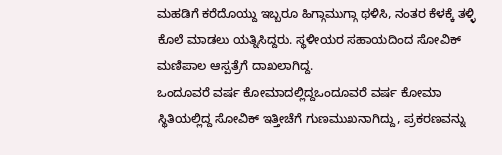ಮಹಡಿಗೆ ಕರೆದೊಯ್ದು ಇಬ್ಬರೂ ಹಿಗ್ಗಾಮುಗ್ಗಾ ಥಳಿಸಿ, ನಂತರ ಕೆಳಕ್ಕೆ ತಳ್ಳಿ ಕೊಲೆ ಮಾಡಲು ಯತ್ನಿಸಿದ್ದರು. ಸ್ಥಳೀಯರ ಸಹಾಯದಿಂದ ಸೋವಿಕ್ ಮಣಿಪಾಲ ಆಸ್ಪತ್ರೆಗೆ ದಾಖಲಾಗಿದ್ದ.
ಒಂದೂವರೆ ವರ್ಷ ಕೋಮಾದಲ್ಲಿದ್ದಒಂದೂವರೆ ವರ್ಷ ಕೋಮಾ ಸ್ಥಿತಿಯಲ್ಲಿದ್ದ ಸೋವಿಕ್ ಇತ್ತೀಚೆಗೆ ಗುಣಮುಖನಾಗಿದ್ದು, ಪ್ರಕರಣವನ್ನು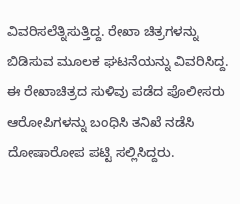ವಿವರಿಸಲೆತ್ನಿಸುತ್ತಿದ್ದ. ರೇಖಾ ಚಿತ್ರಗಳನ್ನು ಬಿಡಿಸುವ ಮೂಲಕ ಘಟನೆಯನ್ನು ವಿವರಿಸಿದ್ದ. ಈ ರೇಖಾಚಿತ್ರದ ಸುಳಿವು ಪಡೆದ ಪೊಲೀಸರು ಆರೋಪಿಗಳನ್ನು ಬಂಧಿಸಿ ತನಿಖೆ ನಡೆಸಿ ದೋಷಾರೋಪ ಪಟ್ಟಿ ಸಲ್ಲಿಸಿದ್ದರು.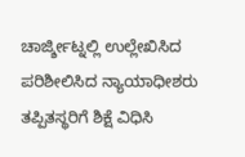ಚಾರ್ಜ್ಶೀಟ್ನಲ್ಲಿ ಉಲ್ಲೇಖಿಸಿದ ಪರಿಶೀಲಿಸಿದ ನ್ಯಾಯಾಧೀಶರು ತಪ್ಪಿತಸ್ಥರಿಗೆ ಶಿಕ್ಷೆ ವಿಧಿಸಿ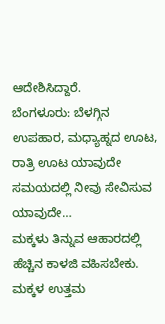ಆದೇಶಿಸಿದ್ದಾರೆ.
ಬೆಂಗಳೂರು: ಬೆಳಗ್ಗಿನ ಉಪಹಾರ, ಮಧ್ಯಾಹ್ನದ ಊಟ, ರಾತ್ರಿ ಊಟ ಯಾವುದೇ ಸಮಯದಲ್ಲಿ ನೀವು ಸೇವಿಸುವ ಯಾವುದೇ…
ಮಕ್ಕಳು ತಿನ್ನುವ ಆಹಾರದಲ್ಲಿ ಹೆಚ್ಚಿನ ಕಾಳಜಿ ವಹಿಸಬೇಕು. ಮಕ್ಕಳ ಉತ್ತಮ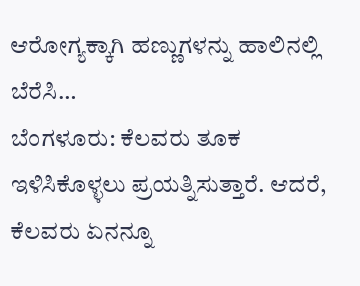ಆರೋಗ್ಯಕ್ಕಾಗಿ ಹಣ್ಣುಗಳನ್ನು ಹಾಲಿನಲ್ಲಿ ಬೆರೆಸಿ…
ಬೆಂಗಳೂರು: ಕೆಲವರು ತೂಕ ಇಳಿಸಿಕೊಳ್ಳಲು ಪ್ರಯತ್ನಿಸುತ್ತಾರೆ. ಆದರೆ, ಕೆಲವರು ಏನನ್ನೂ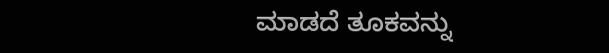ಮಾಡದೆ ತೂಕವನ್ನು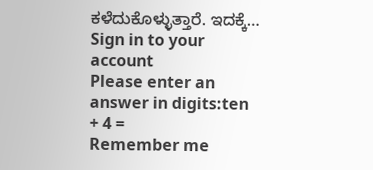ಕಳೆದುಕೊಳ್ಳುತ್ತಾರೆ. ಇದಕ್ಕೆ…
Sign in to your account
Please enter an answer in digits:ten + 4 =
Remember me